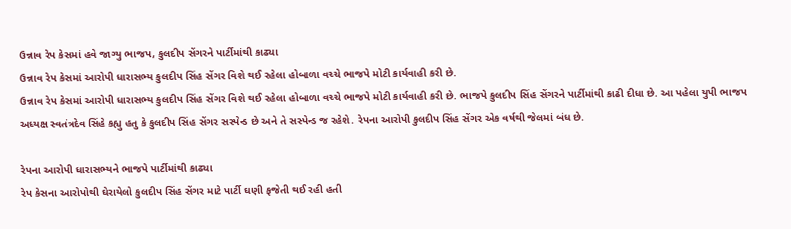ઉન્નાવ રેપ કેસમાં હવે જાગ્યુ ભાજપ, કુલદીપ સેંગરને પાર્ટીમાંથી કાઢ્યા
ઉન્નાવ રેપ કેસમાં આરોપી ધારાસભ્ય કુલદીપ સિંહ સેંગર વિશે થઈ રહેલા હોબાળા વચ્ચે ભાજપે મોટી કાર્યવાહી કરી છે.
ઉન્નાવ રેપ કેસમાં આરોપી ધારાસભ્ય કુલદીપ સિંહ સેંગર વિશે થઈ રહેલા હોબાળા વચ્ચે ભાજપે મોટી કાર્યવાહી કરી છે. ભાજપે કુલદીપ સિંહ સેંગરને પાર્ટીમાંથી કાઢી દીધા છે. આ પહેલા યુપી ભાજપ અધ્યક્ષ સ્વતંત્રદેવ સિંહે કહ્યુ હતુ કે કુલદીપ સિંહ સેંગર સસ્પેન્ડ છે અને તે સસ્પેન્ડ જ રહેશે. રેપના આરોપી કુલદીપ સિંહ સેંગર એક વર્ષથી જેલમાં બંધ છે.

રેપના આરોપી ધારાસભ્યને ભાજપે પાર્ટીમાંથી કાઢ્યા
રેપ કેસના આરોપોથી ઘેરાયેલો કુલદીપ સિંહ સેંગર માટે પાર્ટી ઘણી ફજેતી થઈ રહી હતી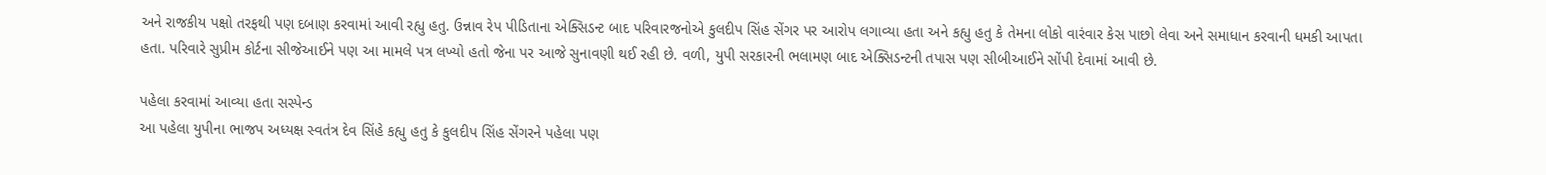અને રાજકીય પક્ષો તરફથી પણ દબાણ કરવામાં આવી રહ્યુ હતુ. ઉન્નાવ રેપ પીડિતાના એક્સિડન્ટ બાદ પરિવારજનોએ કુલદીપ સિંહ સેંગર પર આરોપ લગાવ્યા હતા અને કહ્યુ હતુ કે તેમના લોકો વારંવાર કેસ પાછો લેવા અને સમાધાન કરવાની ધમકી આપતા હતા. પરિવારે સુપ્રીમ કોર્ટના સીજેઆઈને પણ આ મામલે પત્ર લખ્યો હતો જેના પર આજે સુનાવણી થઈ રહી છે. વળી, યુપી સરકારની ભલામણ બાદ એક્સિડન્ટની તપાસ પણ સીબીઆઈને સોંપી દેવામાં આવી છે.

પહેલા કરવામાં આવ્યા હતા સસ્પેન્ડ
આ પહેલા યુપીના ભાજપ અધ્યક્ષ સ્વતંત્ર દેવ સિંહે કહ્યુ હતુ કે કુલદીપ સિંહ સેંગરને પહેલા પણ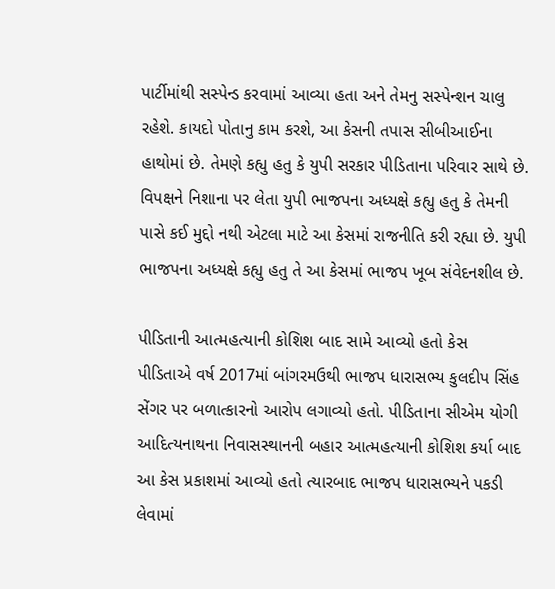પાર્ટીમાંથી સસ્પેન્ડ કરવામાં આવ્યા હતા અને તેમનુ સસ્પેન્શન ચાલુ રહેશે. કાયદો પોતાનુ કામ કરશે, આ કેસની તપાસ સીબીઆઈના હાથોમાં છે. તેમણે કહ્યુ હતુ કે યુપી સરકાર પીડિતાના પરિવાર સાથે છે. વિપક્ષને નિશાના પર લેતા યુપી ભાજપના અધ્યક્ષે કહ્યુ હતુ કે તેમની પાસે કઈ મુદ્દો નથી એટલા માટે આ કેસમાં રાજનીતિ કરી રહ્યા છે. યુપી ભાજપના અધ્યક્ષે કહ્યુ હતુ તે આ કેસમાં ભાજપ ખૂબ સંવેદનશીલ છે.

પીડિતાની આત્મહત્યાની કોશિશ બાદ સામે આવ્યો હતો કેસ
પીડિતાએ વર્ષ 2017માં બાંગરમઉથી ભાજપ ધારાસભ્ય કુલદીપ સિંહ સેંગર પર બળાત્કારનો આરોપ લગાવ્યો હતો. પીડિતાના સીએમ યોગી આદિત્યનાથના નિવાસસ્થાનની બહાર આત્મહત્યાની કોશિશ કર્યા બાદ આ કેસ પ્રકાશમાં આવ્યો હતો ત્યારબાદ ભાજપ ધારાસભ્યને પકડી લેવામાં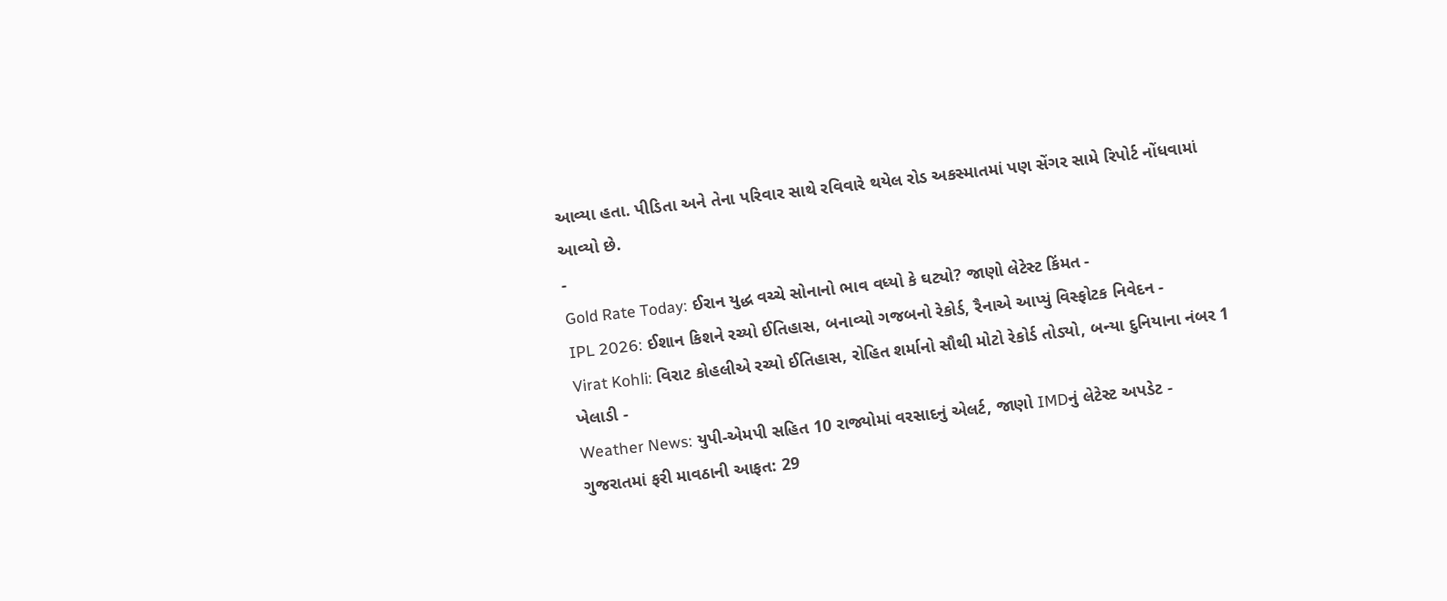આવ્યા હતા. પીડિતા અને તેના પરિવાર સાથે રવિવારે થયેલ રોડ અકસ્માતમાં પણ સેંગર સામે રિપોર્ટ નોંધવામાં આવ્યો છે.
-
Gold Rate Today: ઈરાન યુદ્ધ વચ્ચે સોનાનો ભાવ વધ્યો કે ઘટ્યો? જાણો લેટેસ્ટ કિંમત -
IPL 2026: ઈશાન કિશને રચ્યો ઈતિહાસ, બનાવ્યો ગજબનો રેકોર્ડ, રૈનાએ આપ્યું વિસ્ફોટક નિવેદન -
Virat Kohli: વિરાટ કોહલીએ રચ્યો ઈતિહાસ, રોહિત શર્માનો સૌથી મોટો રેકોર્ડ તોડ્યો, બન્યા દુનિયાના નંબર 1 ખેલાડી -
Weather News: યુપી-એમપી સહિત 10 રાજ્યોમાં વરસાદનું એલર્ટ, જાણો IMDનું લેટેસ્ટ અપડેટ -
ગુજરાતમાં ફરી માવઠાની આફત: 29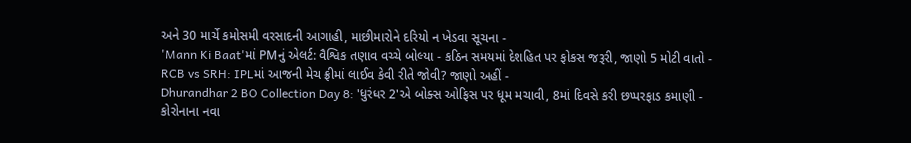અને 30 માર્ચે કમોસમી વરસાદની આગાહી, માછીમારોને દરિયો ન ખેડવા સૂચના -
'Mann Ki Baat'માં PMનું એલર્ટ: વૈશ્વિક તણાવ વચ્ચે બોલ્યા - કઠિન સમયમાં દેશહિત પર ફોકસ જરૂરી, જાણો 5 મોટી વાતો -
RCB vs SRH: IPLમાં આજની મેચ ફ્રીમાં લાઈવ કેવી રીતે જોવી? જાણો અહીં -
Dhurandhar 2 BO Collection Day 8: 'ધુરંધર 2'એ બોક્સ ઓફિસ પર ધૂમ મચાવી, 8માં દિવસે કરી છપ્પરફાડ કમાણી -
કોરોનાના નવા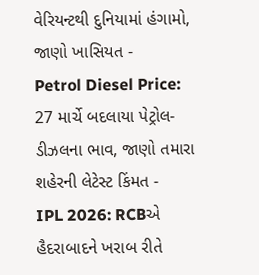વેરિયન્ટથી દુનિયામાં હંગામો, જાણો ખાસિયત -
Petrol Diesel Price: 27 માર્ચે બદલાયા પેટ્રોલ-ડીઝલના ભાવ, જાણો તમારા શહેરની લેટેસ્ટ કિંમત -
IPL 2026: RCBએ હૈદરાબાદને ખરાબ રીતે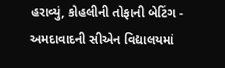હરાવ્યું, કોહલીની તોફાની બેટિંગ -
અમદાવાદની સીએન વિદ્યાલયમાં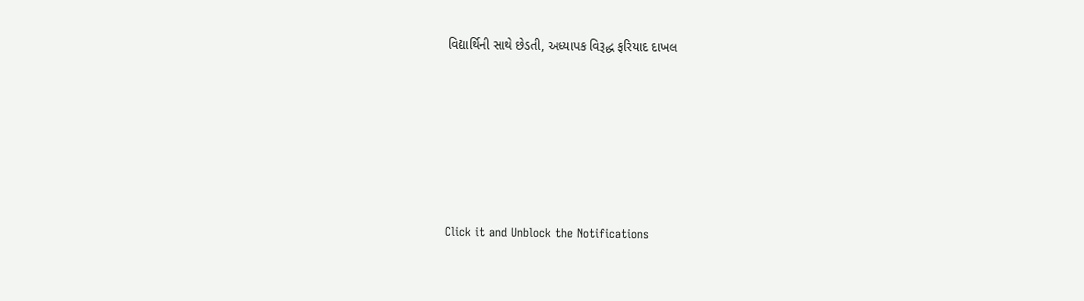વિદ્યાર્થિની સાથે છેડતી, અધ્યાપક વિરૂદ્ધ ફરિયાદ દાખલ








Click it and Unblock the Notifications